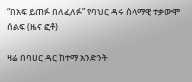“በአፍ ይጠፉ በለፈለፉ” የባህር ዳሩ ሰላማዊ ተቃውሞ ሰልፍ (ዜና ፎቶ)

ዛሬ በባሀር ዳር ከተማ አንድንት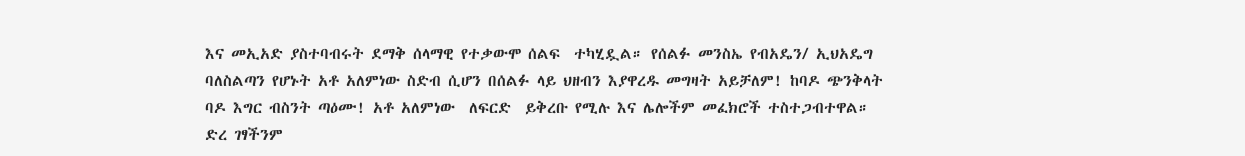እና መኢአድ ያስተባብሩት ደማቅ ሰላማዊ የተቃውሞ ሰልፍ  ተካሂዷል። የሰልፉ መንስኤ የብአዴን/ ኢህአዴግ ባለስልጣን የሆኑት አቶ አለምነው ስድብ ሲሆን በሰልፉ ላይ ህዘብን እያዋረዱ መግዛት አይቻለም! ከባዶ ጭንቅላት ባዶ እግር ብስንት ጣዕሙ! አቶ አለምነው  ለፍርድ  ይቅረቡ የሚሉ እና ሌሎችም መፈክሮች ተስተጋብተዋል።
ድረ ገፃችንም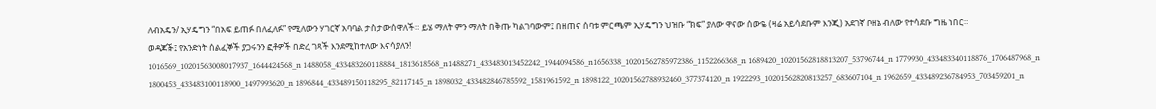ለብአዴን/ ኢሃዴግን “በአፍ ይጠፉ በለፈለፉ” የሚለውን ሃገርኛ አባባል ታስታውሰዋለች። ይሄ ማለት ምን ማለት በቅጡ ካልገባውም፤ በዘጠና ሰባቱ ምርጫም ኢሃዴግን ህዝቡ “ክፍ” ያለው ዋናው ሰውዬ (ዛሬ አይሳደቡም እንጂ) አደገኛ ቦዘኔ ብለው የተሳደቡ ግዜ ነበር።
ወዳጆⶭ፤ የአንድነት ሰልፈኞች ያጋሩንን ፎቶዎች በድረ ገጻች እንደሚከተለው እናሳያለን!
1016569_10201563008017937_1644424568_n 1488058_433483260118884_1813618568_n1488271_433483013452242_1944094586_n1656338_10201562785972386_1152266368_n 1689420_10201562818813207_53796744_n 1779930_433483340118876_1706487968_n 1800453_433483100118900_1497993620_n 1896844_433489150118295_82117145_n 1898032_433482846785592_1581961592_n 1898122_10201562788932460_377374120_n 1922293_10201562820813257_683607104_n 1962659_433489236784953_703459201_n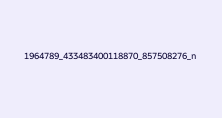1964789_433483400118870_857508276_n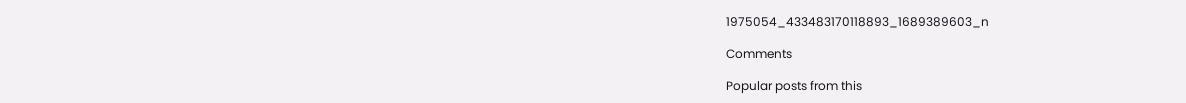1975054_433483170118893_1689389603_n

Comments

Popular posts from this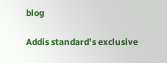blog

Addis standard’s exclusive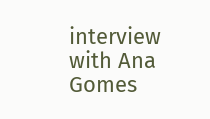interview with Ana Gomes